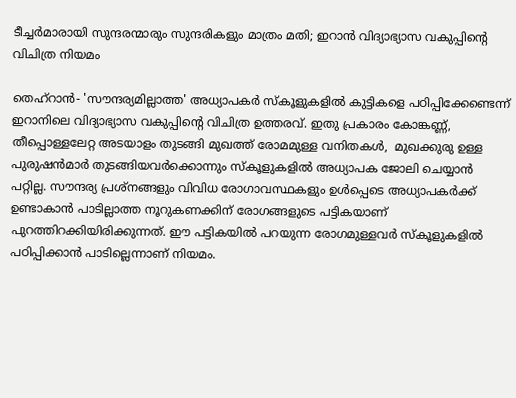ടീച്ചര്‍മാരായി സുന്ദരന്മാരും സുന്ദരികളും മാത്രം മതി; ഇറാന്‍ വിദ്യാഭ്യാസ വകുപ്പിന്റെ വിചിത്ര നിയമം

തെഹ്‌റാന്‍- 'സൗന്ദര്യമില്ലാത്ത' അധ്യാപകര്‍ സ്‌കൂളുകളില്‍ കുട്ടികളെ പഠിപ്പിക്കേണ്ടെന്ന് ഇറാനിലെ വിദ്യാഭ്യാസ വകുപ്പിന്റെ വിചിത്ര ഉത്തരവ്. ഇതു പ്രകാരം കോങ്കണ്ണ്, തീപ്പൊള്ളലേറ്റ അടയാളം തുടങ്ങി മുഖത്ത് രോമമുള്ള വനിതകള്‍,  മുഖക്കുരു ഉള്ള പുരുഷന്‍മാര്‍ തുടങ്ങിയവര്‍ക്കൊന്നും സ്‌കൂളുകളില്‍ അധ്യാപക ജോലി ചെയ്യാന്‍ പറ്റില്ല. സൗന്ദര്യ പ്രശ്‌നങ്ങളും വിവിധ രോഗാവസ്ഥകളും ഉള്‍പ്പെടെ അധ്യാപകര്‍ക്ക് ഉണ്ടാകാന്‍ പാടില്ലാത്ത നൂറുകണക്കിന് രോഗങ്ങളുടെ പട്ടികയാണ് പുറത്തിറക്കിയിരിക്കുന്നത്. ഈ പട്ടികയില്‍ പറയുന്ന രോഗമുള്ളവര്‍ സ്‌കൂളുകളില്‍ പഠിപ്പിക്കാന്‍ പാടില്ലെന്നാണ് നിയമം.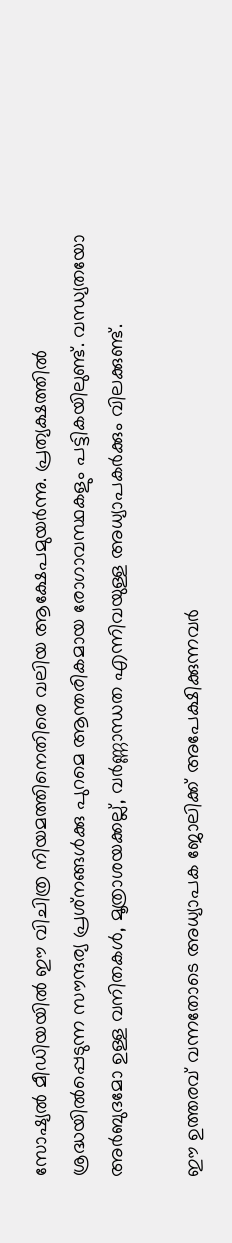സോഷ്യല്‍ മീഡിയയില്‍ ഈ വിചിത്ര നിയമത്തിനെതിരെ വലിയ ആക്ഷേപമുയര്‍ന്നു. പ്രത്യക്ഷത്തില്‍ ശ്രദ്ധയില്‍പ്പെടുന്ന സൗന്ദര്യ പ്രശ്‌നങ്ങള്‍ക്കു പുറമെ ആന്തരികമായ രോഗാവസ്ഥകളും പട്ടികയിലുണ്ട്. വന്ധ്യതയോ അര്‍ബുദമോ ഉള്ള വനിതകള്‍, മൂത്രാശയക്കല്ല്, വര്‍ണ്ണാന്ധത എന്നിവയുള്ള അധ്യാപകര്‍ക്കും വിലക്കുണ്ട്.

ഈ ഉത്തരവ് വന്നതോടെ അധ്യാപക ജോലിക്ക് അപേക്ഷിക്കുന്നവര്‍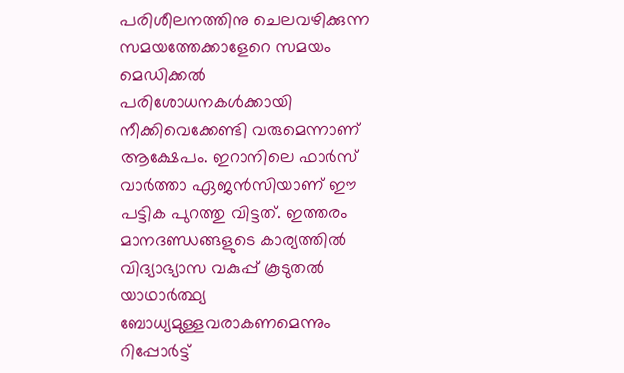പരിശീലനത്തിനു ചെലവഴിക്കുന്ന സമയത്തേക്കാളേറെ സമയം മെഡിക്കല്‍ പരിശോധനകള്‍ക്കായി നീക്കിവെക്കേണ്ടി വരുമെന്നാണ് ആക്ഷേപം. ഇറാനിലെ ഫാര്‍സ് വാര്‍ത്താ ഏജന്‍സിയാണ് ഈ പട്ടിക പുറത്തു വിട്ടത്. ഇത്തരം മാനദണ്ഡങ്ങളുടെ കാര്യത്തില്‍ വിദ്യാഭ്യാസ വകുപ്പ് കൂടുതല്‍ യാഥാര്‍ത്ഥ്യ ബോധ്യമുള്ളവരാകണമെന്നും റിപ്പോര്‍ട്ട്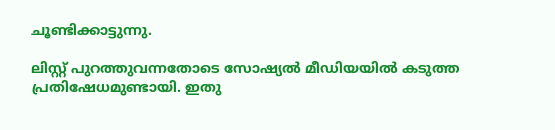ചൂണ്ടിക്കാട്ടുന്നു.

ലിസ്റ്റ് പുറത്തുവന്നതോടെ സോഷ്യല്‍ മീഡിയയില്‍ കടുത്ത പ്രതിഷേധമുണ്ടായി. ഇതു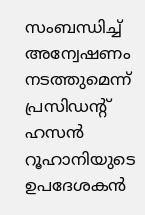സംബന്ധിച്ച് അന്വേഷണം നടത്തുമെന്ന് പ്രസിഡന്റ് ഹസന്‍ റൂഹാനിയുടെ ഉപദേശകന്‍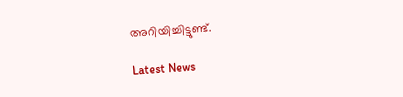അറിയിച്ചിട്ടുണ്ട്.

Latest News